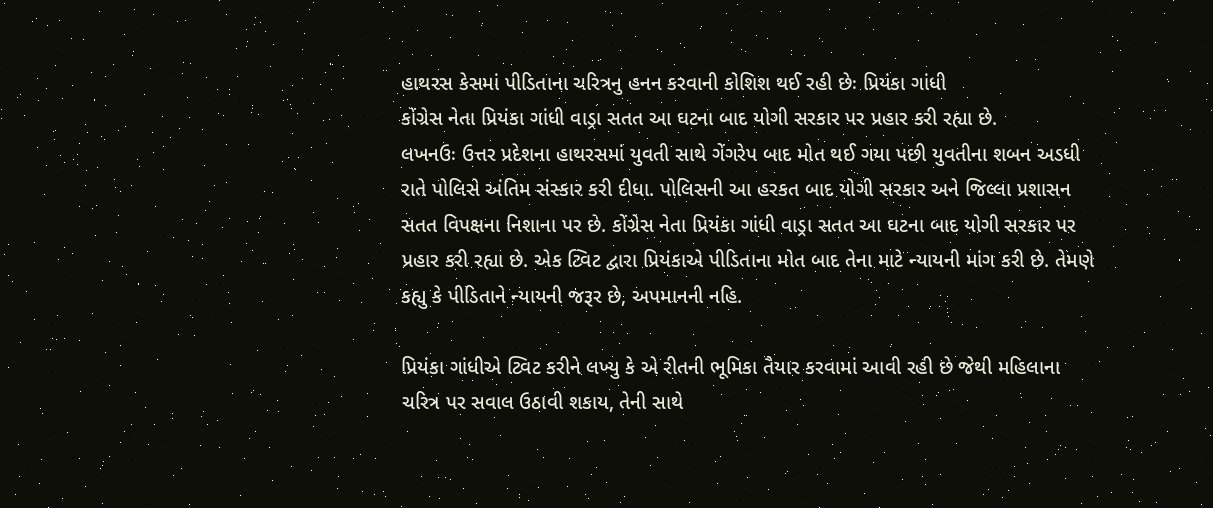હાથરસ કેસમાં પીડિતાના ચરિત્રનુ હનન કરવાની કોશિશ થઈ રહી છેઃ પ્રિયંકા ગાંધી
કોંગ્રેસ નેતા પ્રિયંકા ગાંધી વાડ્રા સતત આ ઘટના બાદ યોગી સરકાર પર પ્રહાર કરી રહ્યા છે.
લખનઉઃ ઉત્તર પ્રદેશના હાથરસમાં યુવતી સાથે ગેંગરેપ બાદ મોત થઈ ગયા પછી યુવતીના શબન અડધી રાતે પોલિસે અંતિમ સંસ્કાર કરી દીધા. પોલિસની આ હરકત બાદ યોગી સરકાર અને જિલ્લા પ્રશાસન સતત વિપક્ષના નિશાના પર છે. કોંગ્રેસ નેતા પ્રિયંકા ગાંધી વાડ્રા સતત આ ઘટના બાદ યોગી સરકાર પર પ્રહાર કરી રહ્યા છે. એક ટ્વિટ દ્વારા પ્રિયંકાએ પીડિતાના મોત બાદ તેના માટે ન્યાયની માંગ કરી છે. તેમણે કહ્યુ કે પીડિતાને ન્યાયની જરૂર છે, અપમાનની નહિ.

પ્રિયંકા ગાંધીએ ટ્વિટ કરીને લખ્યુ કે એ રીતની ભૂમિકા તૈયાર કરવામાં આવી રહી છે જેથી મહિલાના ચરિત્ર પર સવાલ ઉઠાવી શકાય, તેની સાથે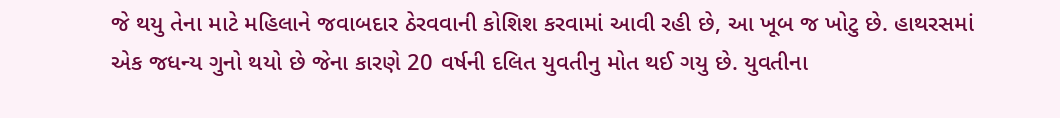જે થયુ તેના માટે મહિલાને જવાબદાર ઠેરવવાની કોશિશ કરવામાં આવી રહી છે, આ ખૂબ જ ખોટુ છે. હાથરસમાં એક જધન્ય ગુનો થયો છે જેના કારણે 20 વર્ષની દલિત યુવતીનુ મોત થઈ ગયુ છે. યુવતીના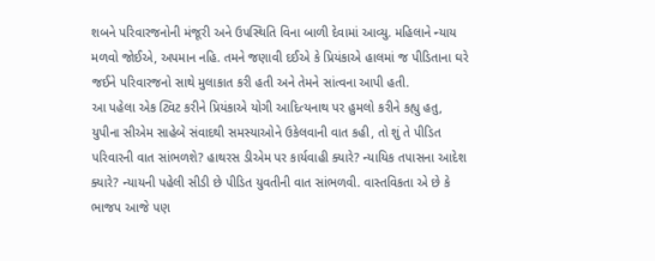શબને પરિવારજનોની મંજૂરી અને ઉપસ્થિતિ વિના બાળી દેવામાં આવ્યુ. મહિલાને ન્યાય મળવો જોઈએ, અપમાન નહિ. તમને જણાવી દઈએ કે પ્રિયંકાએ હાલમાં જ પીડિતાના ઘરે જઈને પરિવારજનો સાથે મુલાકાત કરી હતી અને તેમને સાંત્વના આપી હતી.
આ પહેલા એક ટ્વિટ કરીને પ્રિયંકાએ યોગી આદિત્યનાથ પર હુમલો કરીને કહ્યુ હતુ, યુપીના સીએમ સાહેબે સંવાદથી સમસ્યાઓને ઉકેલવાની વાત કહી, તો શું તે પીડિત પરિવારની વાત સાંભળશે? હાથરસ ડીએમ પર કાર્યવાહી ક્યારે? ન્યાયિક તપાસના આદેશ ક્યારે? ન્યાયની પહેલી સીડી છે પીડિત યુવતીની વાત સાંભળવી. વાસ્તવિકતા એ છે કે ભાજપ આજે પણ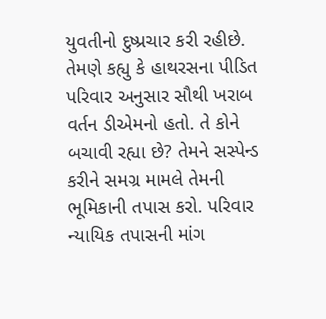યુવતીનો દુષ્પ્રચાર કરી રહીછે. તેમણે કહ્યુ કે હાથરસના પીડિત પરિવાર અનુસાર સૌથી ખરાબ વર્તન ડીએમનો હતો. તે કોને બચાવી રહ્યા છે? તેમને સસ્પેન્ડ કરીને સમગ્ર મામલે તેમની ભૂમિકાની તપાસ કરો. પરિવાર ન્યાયિક તપાસની માંગ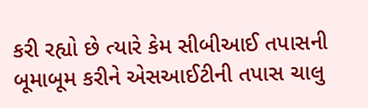કરી રહ્યો છે ત્યારે કેમ સીબીઆઈ તપાસની બૂમાબૂમ કરીને એસઆઈટીની તપાસ ચાલુ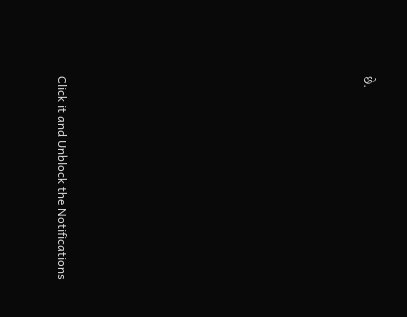છે.












Click it and Unblock the Notifications